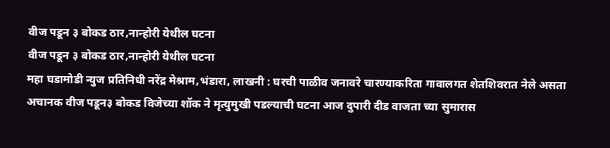वीज पडून ३ बोकड ठार,नान्होरी येथील घटना
वीज पडून ३ बोकड ठार,नान्होरी येथील घटना
महा घडामोडी न्युज प्रतिनिधी नरेंद्र मेश्राम,भंडारा, लाखनी : घरची पाळीव जनावरे चारण्याकरिता गावालगत शेतशिवरात नेले असता अचानक वीज पडून३ बोकड विजेच्या शॉक ने मृत्युमुखी पडल्याची घटना आज दुपारी दीड वाजता च्या सुमारास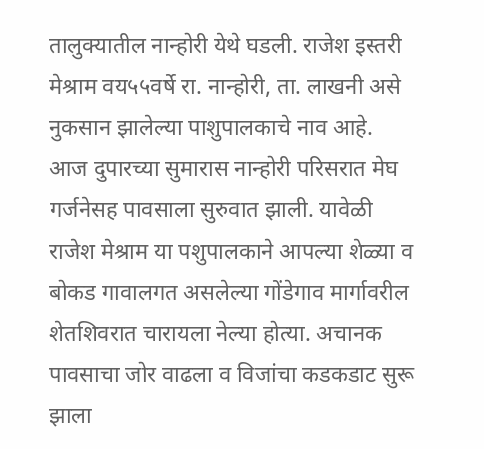तालुक्यातील नान्होरी येथे घडली. राजेश इस्तरी मेश्राम वय५५वर्षे रा. नान्होरी, ता. लाखनी असे नुकसान झालेल्या पाशुपालकाचे नाव आहे.
आज दुपारच्या सुमारास नान्होरी परिसरात मेघ गर्जनेसह पावसाला सुरुवात झाली. यावेळी राजेश मेश्राम या पशुपालकाने आपल्या शेळ्या व बोकड गावालगत असलेल्या गोंडेगाव मार्गावरील शेतशिवरात चारायला नेल्या होत्या. अचानक पावसाचा जोर वाढला व विजांचा कडकडाट सुरू झाला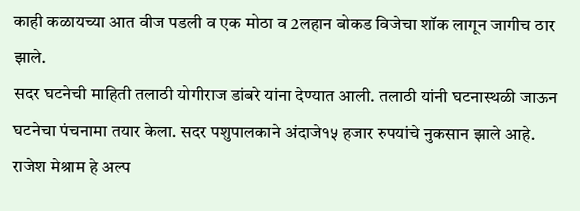काही कळायच्या आत वीज पडली व एक मोठा व 2लहान बोकड विजेचा शॉक लागून जागीच ठार झाले.
सदर घटनेची माहिती तलाठी योगीराज डांबरे यांना देण्यात आली. तलाठी यांनी घटनास्थळी जाऊन घटनेचा पंचनामा तयार केला. सदर पशुपालकाने अंदाजे१५ हजार रुपयांचे नुकसान झाले आहे. राजेश मेश्राम हे अल्प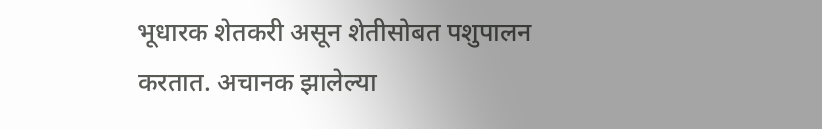भूधारक शेतकरी असून शेतीसोबत पशुपालन करतात. अचानक झालेल्या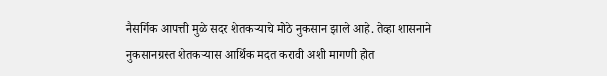नैसर्गिक आपत्ती मुळे सदर शेतकऱ्याचे मोठे नुकसान झाले आहे. तेव्हा शासनाने नुकसानग्रस्त शेतकऱ्यास आर्थिक मदत करावी अशी मागणी होत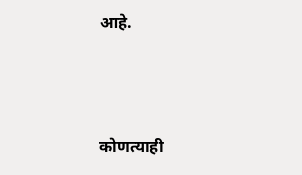आहे.



कोणत्याही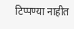टिप्पण्या नाहीत